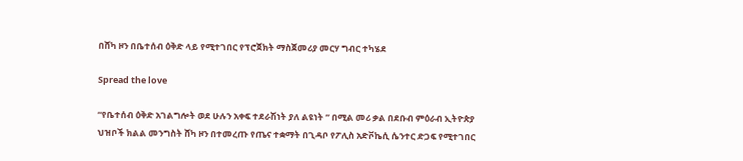በሸካ ዞን በቤተሰብ ዕቅድ ላይ የሚተገበር የፕሮጀክት ማስጀመሪያ መርሃ ግብር ተካሄደ

Spread the love

“የቤተሰብ ዕቅድ አገልግሎት ወደ ሁሉን አቀፍ ተደራሽነት ያለ ልዩነት ” በሚል መሪ ቃል በደቡብ ምዕራብ ኢትዮጵያ ህዝቦች ክልል መንግስት ሸካ ዞን በተመረጡ የጤና ተቋማት በጊዳቦ የፖሊስ አድቮኬሲ ሴንተር ድጋፍ የሚተገበር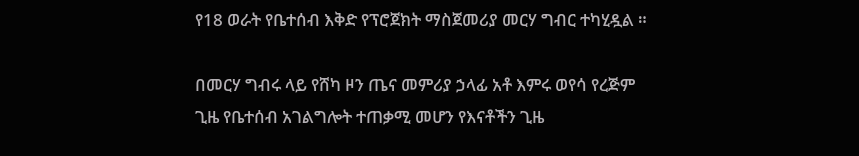የ18 ወራት የቤተሰብ እቅድ የፕሮጀክት ማስጀመሪያ መርሃ ግብር ተካሂዷል ።

በመርሃ ግብሩ ላይ የሸካ ዞን ጤና መምሪያ ኃላፊ አቶ እምሩ ወየሳ የረጅም ጊዜ የቤተሰብ አገልግሎት ተጠቃሚ መሆን የእናቶችን ጊዜ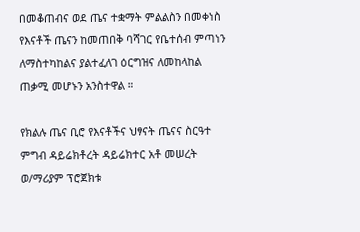በመቆጠብና ወደ ጤና ተቋማት ምልልስን በመቀነስ የእናቶች ጤናን ከመጠበቅ ባሻገር የቤተሰብ ምጣነን ለማስተካከልና ያልተፈለገ ዕርግዝና ለመከላከል ጠቃሚ መሆኑን አንስተዋል ።

የክልሉ ጤና ቢሮ የእናቶችና ህፃናት ጤናና ስርዓተ ምግብ ዳይሬክቶረት ዳይሬክተር አቶ መሠረት ወ/ማሪያም ፕሮጀክቱ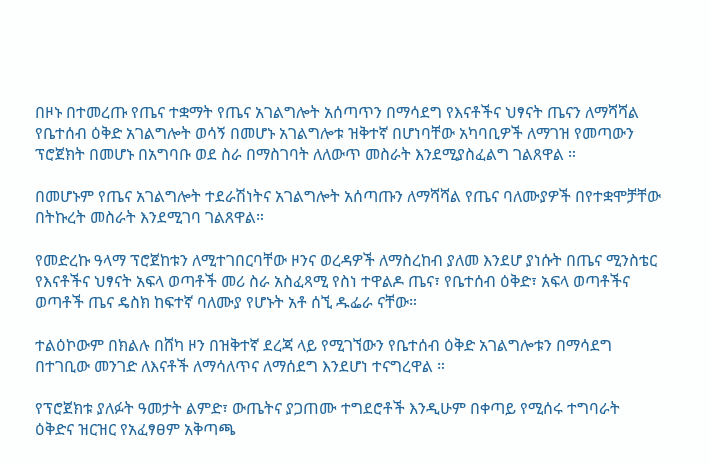በዞኑ በተመረጡ የጤና ተቋማት የጤና አገልግሎት አሰጣጥን በማሳደግ የእናቶችና ህፃናት ጤናን ለማሻሻል የቤተሰብ ዕቅድ አገልግሎት ወሳኝ በመሆኑ አገልግሎቱ ዝቅተኛ በሆነባቸው አካባቢዎች ለማገዝ የመጣውን ፕሮጀክት በመሆኑ በአግባቡ ወደ ስራ በማስገባት ለለውጥ መስራት እንደሚያስፈልግ ገልጸዋል ።

በመሆኑም የጤና አገልግሎት ተደራሽነትና አገልግሎት አሰጣጡን ለማሻሻል የጤና ባለሙያዎች በየተቋሞቻቸው በትኩረት መስራት እንደሚገባ ገልጸዋል።

የመድረኩ ዓላማ ፕሮጀከቱን ለሚተገበርባቸው ዞንና ወረዳዎች ለማስረከብ ያለመ እንደሆ ያነሱት በጤና ሚንስቴር የእናቶችና ህፃናት አፍላ ወጣቶች መሪ ስራ አስፈጻሚ የስነ ተዋልዶ ጤና፣ የቤተሰብ ዕቅድ፣ አፍላ ወጣቶችና ወጣቶች ጤና ዴስክ ከፍተኛ ባለሙያ የሆኑት አቶ ሰኚ ዱፌራ ናቸው።

ተልዕኮውም በክልሉ በሸካ ዞን በዝቅተኛ ደረጃ ላይ የሚገኘውን የቤተሰብ ዕቅድ አገልግሎቱን በማሳደግ በተገቢው መንገድ ለእናቶች ለማሳለጥና ለማሰደግ እንደሆነ ተናግረዋል ።

የፕሮጀክቱ ያለፉት ዓመታት ልምድ፣ ውጤትና ያጋጠሙ ተግደሮቶች እንዲሁም በቀጣይ የሚሰሩ ተግባራት ዕቅድና ዝርዝር የአፈፃፀም አቅጣጫ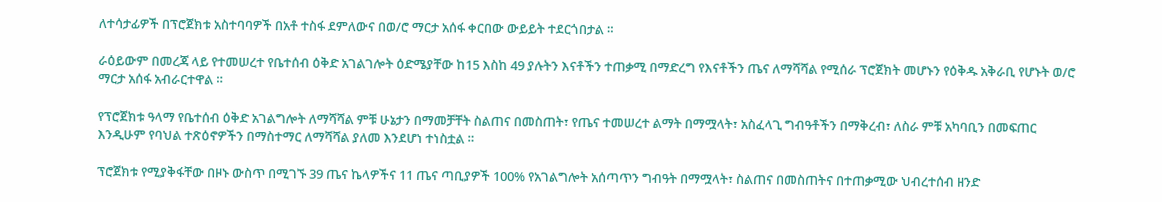ለተሳታፊዎች በፕሮጀክቱ አስተባባዎች በአቶ ተስፋ ደምለውና በወ/ሮ ማርታ አሰፋ ቀርበው ውይይት ተደርጎበታል ።

ራዕይውም በመረጃ ላይ የተመሠረተ የቤተሰብ ዕቅድ አገልገሎት ዕድሜያቸው ከ15 እስከ 49 ያሉትን እናቶችን ተጠቃሚ በማድረግ የእናቶችን ጤና ለማሻሻል የሚሰራ ፕሮጀክት መሆኑን የዕቅዱ አቅራቢ የሆኑት ወ/ሮ ማርታ አሰፋ አብራርተዋል ።

የፕሮጀክቱ ዓላማ የቤተሰብ ዕቅድ አገልግሎት ለማሻሻል ምቹ ሁኔታን በማመቻቸት ስልጠና በመስጠት፣ የጤና ተመሠረተ ልማት በማሟላት፣ አስፈላጊ ግብዓቶችን በማቅረብ፣ ለስራ ምቹ አካባቢን በመፍጠር እንዲሁም የባህል ተጽዕኖዎችን በማስተማር ለማሻሻል ያለመ እንደሆነ ተነስቷል ።

ፕሮጀክቱ የሚያቅፋቸው በዞኑ ውስጥ በሚገኙ 39 ጤና ኬላዎችና 11 ጤና ጣቢያዎች 100% የአገልግሎት አሰጣጥን ግብዓት በማሟላት፣ ስልጠና በመስጠትና በተጠቃሚው ህብረተሰብ ዘንድ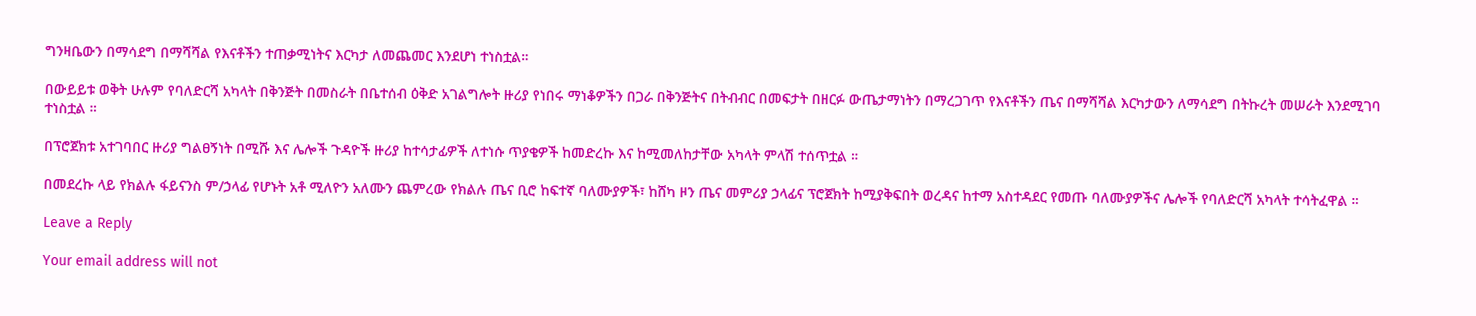ግንዛቤውን በማሳደግ በማሻሻል የእናቶችን ተጠቃሚነትና እርካታ ለመጨመር እንደሆነ ተነስቷል።

በውይይቱ ወቅት ሁሉም የባለድርሻ አካላት በቅንጅት በመስራት በቤተሰብ ዕቅድ አገልግሎት ዙሪያ የነበሩ ማነቆዎችን በጋራ በቅንጅትና በትብብር በመፍታት በዘርፉ ውጤታማነትን በማረጋገጥ የእናቶችን ጤና በማሻሻል እርካታውን ለማሳደግ በትኩረት መሠራት እንደሚገባ ተነስቷል ።

በፕሮጀክቱ አተገባበር ዙሪያ ግልፀኝነት በሚሹ እና ሌሎች ጉዳዮች ዙሪያ ከተሳታፊዎች ለተነሱ ጥያቄዎች ከመድረኩ እና ከሚመለከታቸው አካላት ምላሽ ተሰጥቷል ።

በመደረኩ ላይ የክልሉ ፋይናንስ ም/ኃላፊ የሆኑት አቶ ሚለዮን አለሙን ጨምረው የክልሉ ጤና ቢሮ ከፍተኛ ባለሙያዎች፣ ከሸካ ዞን ጤና መምሪያ ኃላፊና ፕሮጀክት ከሚያቅፍበት ወረዳና ከተማ አስተዳደር የመጡ ባለሙያዎችና ሌሎች የባለድርሻ አካላት ተሳትፈዋል ።

Leave a Reply

Your email address will not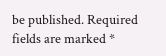be published. Required fields are marked *